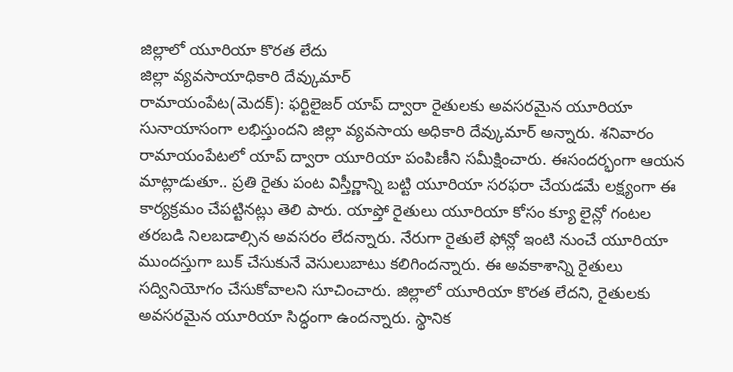జిల్లాలో యూరియా కొరత లేదు
జిల్లా వ్యవసాయాధికారి దేవ్కుమార్
రామాయంపేట(మెదక్): ఫర్టిలైజర్ యాప్ ద్వారా రైతులకు అవసరమైన యూరియా సునాయాసంగా లభిస్తుందని జిల్లా వ్యవసాయ అధికారి దేవ్కుమార్ అన్నారు. శనివారం రామాయంపేటలో యాప్ ద్వారా యూరియా పంపిణీని సమీక్షించారు. ఈసందర్భంగా ఆయన మాట్లాడుతూ.. ప్రతి రైతు పంట విస్తీర్ణాన్ని బట్టి యూరియా సరఫరా చేయడమే లక్ష్యంగా ఈ కార్యక్రమం చేపట్టినట్లు తెలి పారు. యాప్తో రైతులు యూరియా కోసం క్యూ లైన్లో గంటల తరబడి నిలబడాల్సిన అవసరం లేదన్నారు. నేరుగా రైతులే ఫోన్లో ఇంటి నుంచే యూరియా ముందస్తుగా బుక్ చేసుకునే వెసులుబాటు కలిగిందన్నారు. ఈ అవకాశాన్ని రైతులు సద్వినియోగం చేసుకోవాలని సూచించారు. జిల్లాలో యూరియా కొరత లేదని, రైతులకు అవసరమైన యూరియా సిద్ధంగా ఉందన్నారు. స్థానిక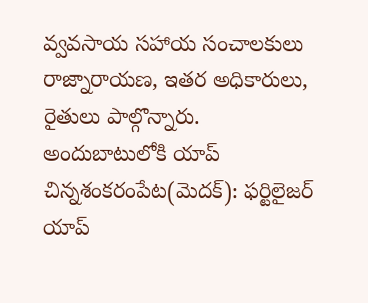వ్వవసాయ సహాయ సంచాలకులు రాజ్నారాయణ, ఇతర అధికారులు, రైతులు పాల్గొన్నారు.
అందుబాటులోకి యాప్
చిన్నశంకరంపేట(మెదక్): ఫర్టిలైజర్ యాప్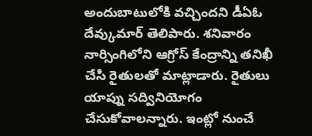అందుబాటులోకి వచ్చిందని డీఏఓ దేవ్కుమార్ తెలిపారు. శనివారం నార్సింగిలోని ఆగ్రోస్ కేంద్రాన్ని తనిఖీ చేసి రైతులతో మాట్లాడారు. రైతులు యాప్ను సద్వినియోగం చేసుకోవాలన్నారు. ఇంట్లో నుంచే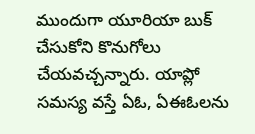ముందుగా యూరియా బుక్ చేసుకోని కొనుగోలు చేయవచ్చన్నారు. యాప్లో సమస్య వస్తే ఏఓ, ఏఈఓలను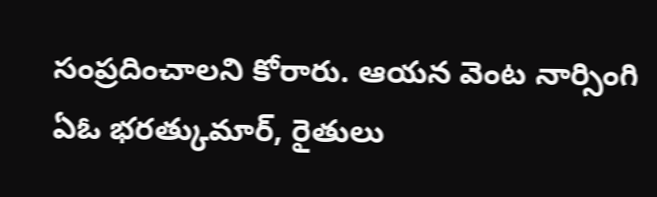సంప్రదించాలని కోరారు. ఆయన వెంట నార్సింగి ఏఓ భరత్కుమార్, రైతులు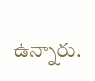ఉన్నారు.